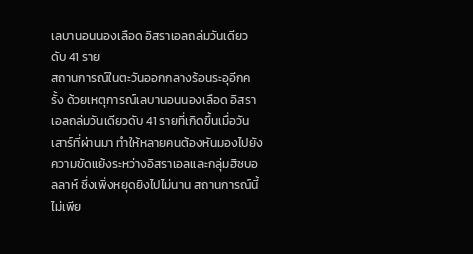เลบานอนนองเลือด อิสราเอลถล่มวันเดียวดับ 41 ราย
สถานการณ์ในตะวันออกกลางร้อนระอุอีกครั้ง ด้วยเหตุการณ์เลบานอนนองเลือด อิสราเอลถล่มวันเดียวดับ 41 รายที่เกิดขึ้นเมื่อวันเสาร์ที่ผ่านมา ทำให้หลายคนต้องหันมองไปยังความขัดแย้งระหว่างอิสราเอลและกลุ่มฮิซบอลลาห์ ซึ่งเพิ่งหยุดยิงไปไม่นาน สถานการณ์นี้ไม่เพีย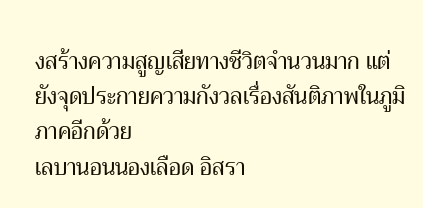งสร้างความสูญเสียทางชีวิตจำนวนมาก แต่ยังจุดประกายความกังวลเรื่องสันติภาพในภูมิภาคอีกด้วย
เลบานอนนองเลือด อิสรา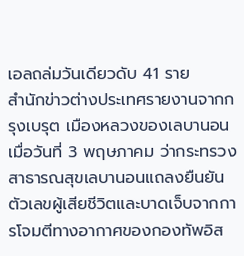เอลถล่มวันเดียวดับ 41 ราย
สำนักข่าวต่างประเทศรายงานจากกรุงเบรุต เมืองหลวงของเลบานอน เมื่อวันที่ 3 พฤษภาคม ว่ากระทรวงสาธารณสุขเลบานอนแถลงยืนยันตัวเลขผู้เสียชีวิตและบาดเจ็บจากการโจมตีทางอากาศของกองทัพอิส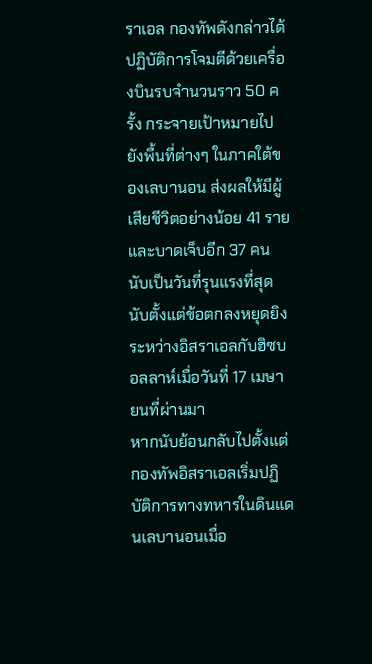ราเอล กองทัพดังกล่าวได้ปฏิบัติการโจมตีด้วยเครื่องบินรบจำนวนราว 50 ครั้ง กระจายเป้าหมายไปยังพื้นที่ต่างๆ ในภาคใต้ของเลบานอน ส่งผลให้มีผู้เสียชีวิตอย่างน้อย 41 ราย และบาดเจ็บอีก 37 คน นับเป็นวันที่รุนแรงที่สุด นับตั้งแต่ข้อตกลงหยุดยิงระหว่างอิสราเอลกับฮิซบอลลาห์เมื่อวันที่ 17 เมษายนที่ผ่านมา
หากนับย้อนกลับไปตั้งแต่กองทัพอิสราเอลเริ่มปฏิบัติการทางทหารในดินแดนเลบานอนเมื่อ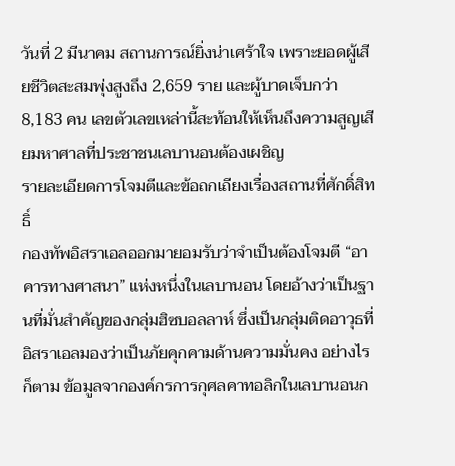วันที่ 2 มีนาคม สถานการณ์ยิ่งน่าเศร้าใจ เพราะยอดผู้เสียชีวิตสะสมพุ่งสูงถึง 2,659 ราย และผู้บาดเจ็บกว่า 8,183 คน เลขตัวเลขเหล่านี้สะท้อนให้เห็นถึงความสูญเสียมหาศาลที่ประชาชนเลบานอนต้องเผชิญ
รายละเอียดการโจมตีและข้อถกเถียงเรื่องสถานที่ศักดิ์สิทธิ์
กองทัพอิสราเอลออกมายอมรับว่าจำเป็นต้องโจมตี “อาคารทางศาสนา” แห่งหนึ่งในเลบานอน โดยอ้างว่าเป็นฐานที่มั่นสำคัญของกลุ่มฮิซบอลลาห์ ซึ่งเป็นกลุ่มติดอาวุธที่อิสราเอลมองว่าเป็นภัยคุกคามด้านความมั่นคง อย่างไรก็ตาม ข้อมูลจากองค์กรการกุศลคาทอลิกในเลบานอนก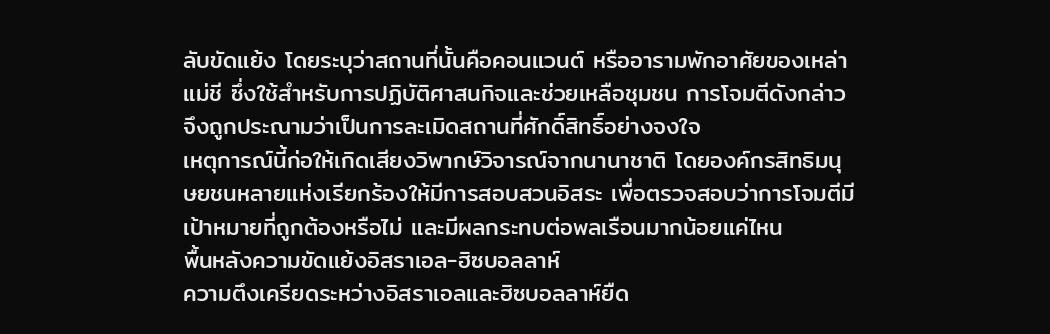ลับขัดแย้ง โดยระบุว่าสถานที่นั้นคือคอนแวนต์ หรืออารามพักอาศัยของเหล่าแม่ชี ซึ่งใช้สำหรับการปฏิบัติศาสนกิจและช่วยเหลือชุมชน การโจมตีดังกล่าวจึงถูกประณามว่าเป็นการละเมิดสถานที่ศักดิ์สิทธิ์อย่างจงใจ
เหตุการณ์นี้ก่อให้เกิดเสียงวิพากษ์วิจารณ์จากนานาชาติ โดยองค์กรสิทธิมนุษยชนหลายแห่งเรียกร้องให้มีการสอบสวนอิสระ เพื่อตรวจสอบว่าการโจมตีมีเป้าหมายที่ถูกต้องหรือไม่ และมีผลกระทบต่อพลเรือนมากน้อยแค่ไหน
พื้นหลังความขัดแย้งอิสราเอล-ฮิซบอลลาห์
ความตึงเครียดระหว่างอิสราเอลและฮิซบอลลาห์ยืด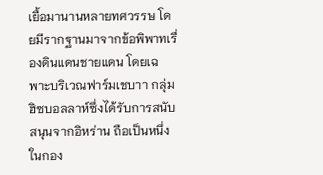เยื้อมานานหลายทศวรรษ โดยมีรากฐานมาจากข้อพิพาทเรื่องดินแดนชายแดน โดยเฉพาะบริเวณฟาร์มเชบาา กลุ่มฮิซบอลลาห์ซึ่งได้รับการสนับสนุนจากอิหร่าน ถือเป็นหนึ่งในกอง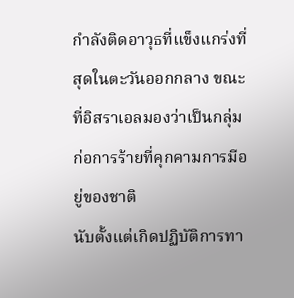กำลังติดอาวุธที่แข็งแกร่งที่สุดในตะวันออกกลาง ขณะที่อิสราเอลมองว่าเป็นกลุ่มก่อการร้ายที่คุกคามการมีอยู่ของชาติ
นับตั้งแต่เกิดปฏิบัติการทา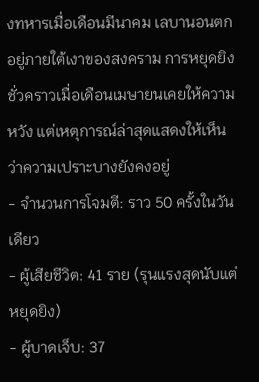งทหารเมื่อเดือนมีนาคม เลบานอนตกอยู่ภายใต้เงาของสงคราม การหยุดยิงชั่วคราวเมื่อเดือนเมษายนเคยให้ความหวัง แต่เหตุการณ์ล่าสุดแสดงให้เห็นว่าความเปราะบางยังคงอยู่
- จำนวนการโจมตี: ราว 50 ครั้งในวันเดียว
- ผู้เสียชีวิต: 41 ราย (รุนแรงสุดนับแต่หยุดยิง)
- ผู้บาดเจ็บ: 37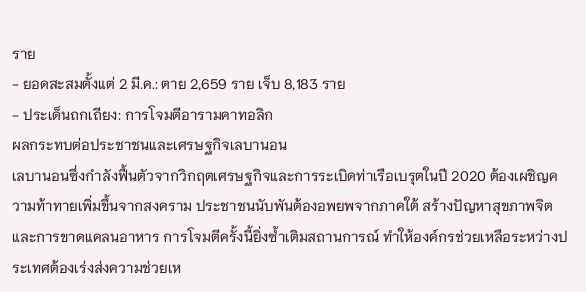ราย
- ยอดสะสมตั้งแต่ 2 มี.ค.: ตาย 2,659 ราย เจ็บ 8,183 ราย
- ประเด็นถกเถียง: การโจมตีอารามคาทอลิก
ผลกระทบต่อประชาชนและเศรษฐกิจเลบานอน
เลบานอนซึ่งกำลังฟื้นตัวจากวิกฤตเศรษฐกิจและการระเบิดท่าเรือเบรุตในปี 2020 ต้องเผชิญความท้าทายเพิ่มขึ้นจากสงคราม ประชาชนนับพันต้องอพยพจากภาคใต้ สร้างปัญหาสุขภาพจิตและการขาดแคลนอาหาร การโจมตีครั้งนี้ยิ่งซ้ำเติมสถานการณ์ ทำให้องค์กรช่วยเหลือระหว่างประเทศต้องเร่งส่งความช่วยเห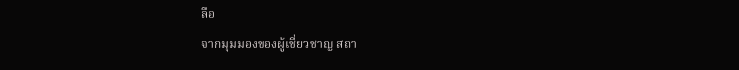ลือ
จากมุมมองของผู้เชี่ยวชาญ สถา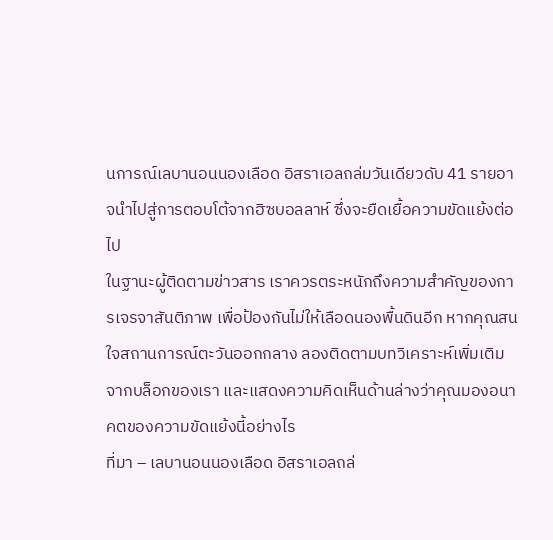นการณ์เลบานอนนองเลือด อิสราเอลถล่มวันเดียวดับ 41 รายอาจนำไปสู่การตอบโต้จากฮิซบอลลาห์ ซึ่งจะยืดเยื้อความขัดแย้งต่อไป
ในฐานะผู้ติดตามข่าวสาร เราควรตระหนักถึงความสำคัญของการเจรจาสันติภาพ เพื่อป้องกันไม่ให้เลือดนองพื้นดินอีก หากคุณสนใจสถานการณ์ตะวันออกกลาง ลองติดตามบทวิเคราะห์เพิ่มเติมจากบล็อกของเรา และแสดงความคิดเห็นด้านล่างว่าคุณมองอนาคตของความขัดแย้งนี้อย่างไร
ที่มา – เลบานอนนองเลือด อิสราเอลถล่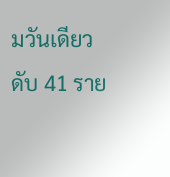มวันเดียวดับ 41 ราย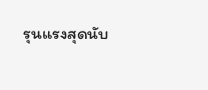รุนแรงสุดนับ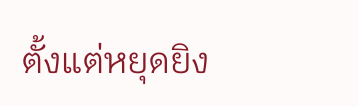ตั้งแต่หยุดยิง